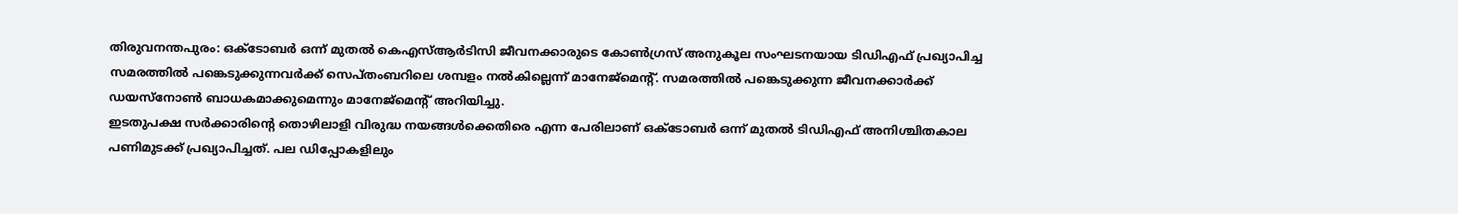തിരുവനന്തപുരം: ഒക്ടോബർ ഒന്ന് മുതൽ കെഎസ്ആർടിസി ജീവനക്കാരുടെ കോൺഗ്രസ് അനുകൂല സംഘടനയായ ടിഡിഎഫ് പ്രഖ്യാപിച്ച സമരത്തിൽ പങ്കെടുക്കുന്നവർക്ക് സെപ്തംബറിലെ ശമ്പളം നൽകില്ലെന്ന് മാനേജ്മെന്റ്. സമരത്തിൽ പങ്കെടുക്കുന്ന ജീവനക്കാർക്ക് ഡയസ്നോൺ ബാധകമാക്കുമെന്നും മാനേജ്മെന്റ് അറിയിച്ചു.
ഇടതുപക്ഷ സർക്കാരിന്റെ തൊഴിലാളി വിരുദ്ധ നയങ്ങൾക്കെതിരെ എന്ന പേരിലാണ് ഒക്ടോബർ ഒന്ന് മുതൽ ടിഡിഎഫ് അനിശ്ചിതകാല പണിമുടക്ക് പ്രഖ്യാപിച്ചത്. പല ഡിപ്പോകളിലും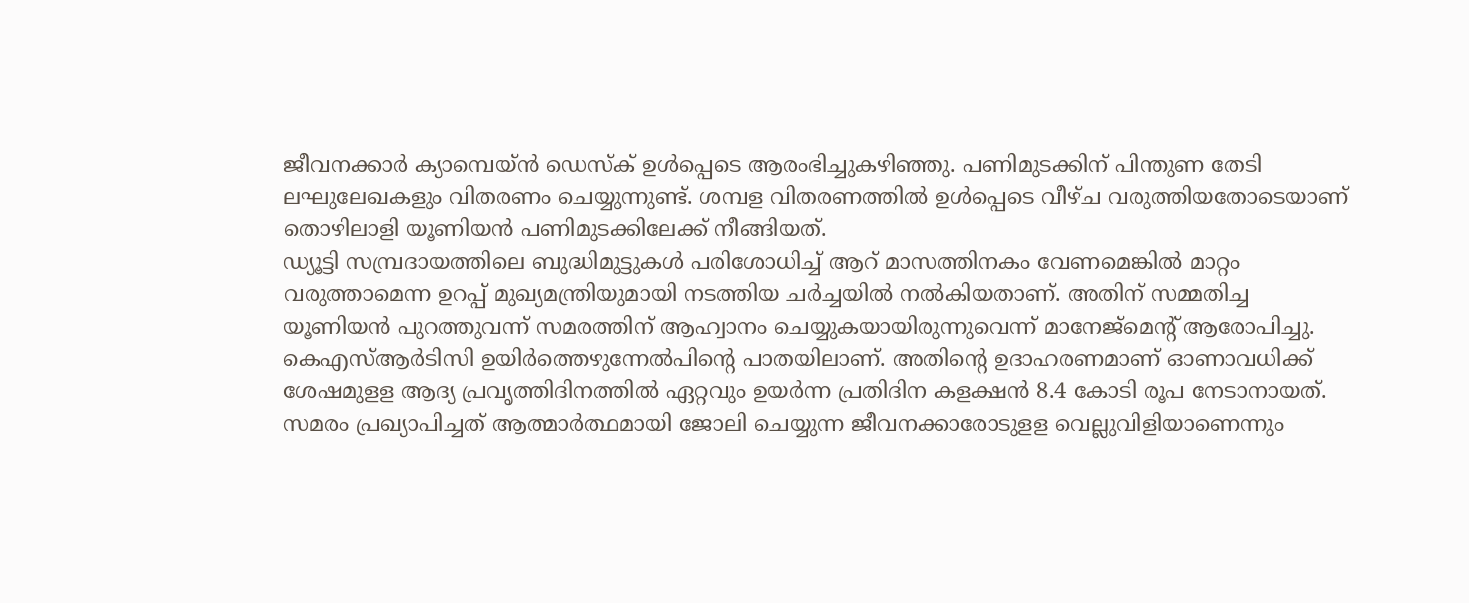ജീവനക്കാർ ക്യാമ്പെയ്ൻ ഡെസ്ക് ഉൾപ്പെടെ ആരംഭിച്ചുകഴിഞ്ഞു. പണിമുടക്കിന് പിന്തുണ തേടി ലഘുലേഖകളും വിതരണം ചെയ്യുന്നുണ്ട്. ശമ്പള വിതരണത്തിൽ ഉൾപ്പെടെ വീഴ്ച വരുത്തിയതോടെയാണ് തൊഴിലാളി യൂണിയൻ പണിമുടക്കിലേക്ക് നീങ്ങിയത്.
ഡ്യൂട്ടി സമ്പ്രദായത്തിലെ ബുദ്ധിമുട്ടുകൾ പരിശോധിച്ച് ആറ് മാസത്തിനകം വേണമെങ്കിൽ മാറ്റം വരുത്താമെന്ന ഉറപ്പ് മുഖ്യമന്ത്രിയുമായി നടത്തിയ ചർച്ചയിൽ നൽകിയതാണ്. അതിന് സമ്മതിച്ച യൂണിയൻ പുറത്തുവന്ന് സമരത്തിന് ആഹ്വാനം ചെയ്യുകയായിരുന്നുവെന്ന് മാനേജ്മെന്റ് ആരോപിച്ചു.
കെഎസ്ആർടിസി ഉയിർത്തെഴുന്നേൽപിന്റെ പാതയിലാണ്. അതിന്റെ ഉദാഹരണമാണ് ഓണാവധിക്ക് ശേഷമുളള ആദ്യ പ്രവൃത്തിദിനത്തിൽ ഏറ്റവും ഉയർന്ന പ്രതിദിന കളക്ഷൻ 8.4 കോടി രൂപ നേടാനായത്. സമരം പ്രഖ്യാപിച്ചത് ആത്മാർത്ഥമായി ജോലി ചെയ്യുന്ന ജീവനക്കാരോടുളള വെല്ലുവിളിയാണെന്നും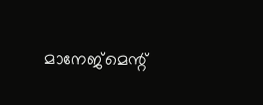മാനേജ്മെന്റ്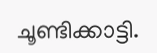ചൂണ്ടിക്കാട്ടി.